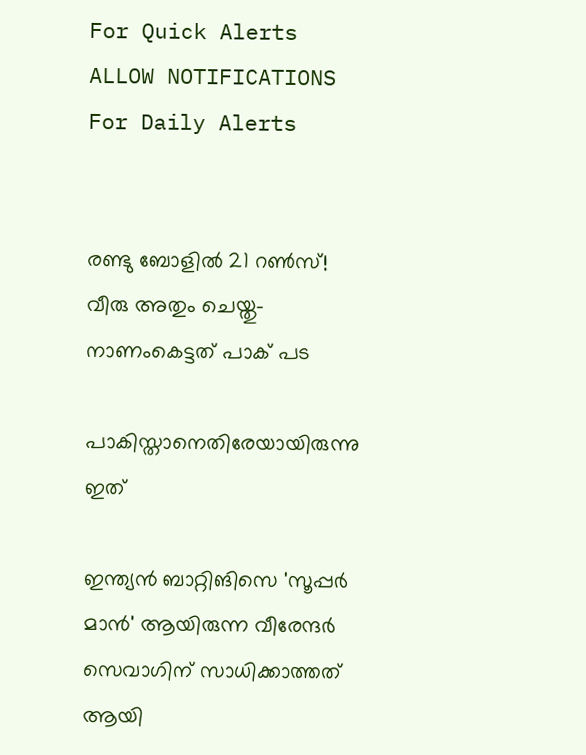For Quick Alerts
ALLOW NOTIFICATIONS
For Daily Alerts


രണ്ടു ബോളില്‍ 21 റണ്‍സ്! വീരു അതും ചെയ്തു- നാണംകെട്ടത് പാക് പട

പാകിസ്താനെതിരേയായിരുന്നു ഇത്

ഇന്ത്യന്‍ ബാറ്റിങിസെ 'സൂപ്പര്‍ മാന്‍' ആയിരുന്ന വീരേന്ദര്‍ സെവാഗിന് സാധിക്കാത്തത് ആയി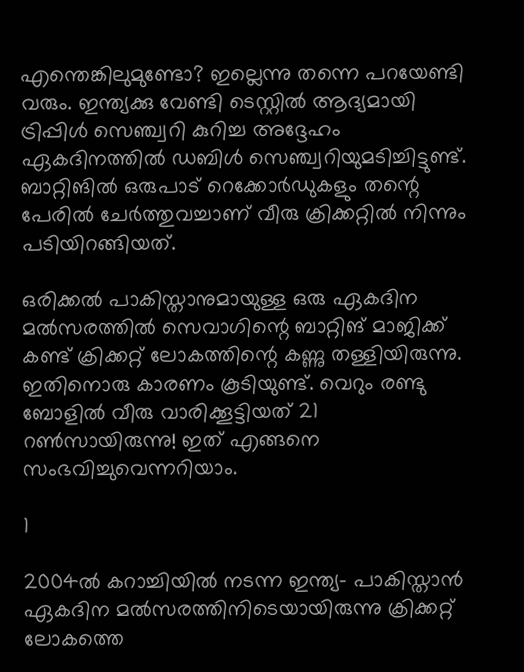എന്തെങ്കിലുമുണ്ടോ? ഇല്ലെന്നു തന്നെ പറയേണ്ടി വരും. ഇന്ത്യക്കു വേണ്ടി ടെസ്റ്റില്‍ ആദ്യമായി ട്രിപ്പിള്‍ സെഞ്ച്വറി കുറിച്ച അദ്ദേഹം ഏകദിനത്തില്‍ ഡബിള്‍ സെഞ്ച്വറിയുമടിച്ചിട്ടുണ്ട്. ബാറ്റിങില്‍ ഒരുപാട് റെക്കോര്‍ഡുകളും തന്റെ പേരില്‍ ചേര്‍ത്തുവച്ചാണ് വീരു ക്രിക്കറ്റില്‍ നിന്നും പടിയിറങ്ങിയത്.

ഒരിക്കല്‍ പാകിസ്താനുമായുള്ള ഒരു ഏകദിന മല്‍സരത്തില്‍ സെവാഗിന്റെ ബാറ്റിങ് മാജിക്ക് കണ്ട് ക്രിക്കറ്റ് ലോകത്തിന്റെ കണ്ണു തള്ളിയിരുന്നു. ഇതിനൊരു കാരണം കൂടിയുണ്ട്. വെറും രണ്ടു ബോളില്‍ വീരു വാരിക്കൂട്ടിയത് 21 റണ്‍സായിരുന്നു! ഇത് എങ്ങനെ സംഭവിച്ചുവെന്നറിയാം.

1

2004ല്‍ കറാച്ചിയില്‍ നടന്ന ഇന്ത്യ- പാകിസ്താന്‍ ഏകദിന മല്‍സരത്തിനിടെയായിരുന്നു ക്രിക്കറ്റ് ലോകത്തെ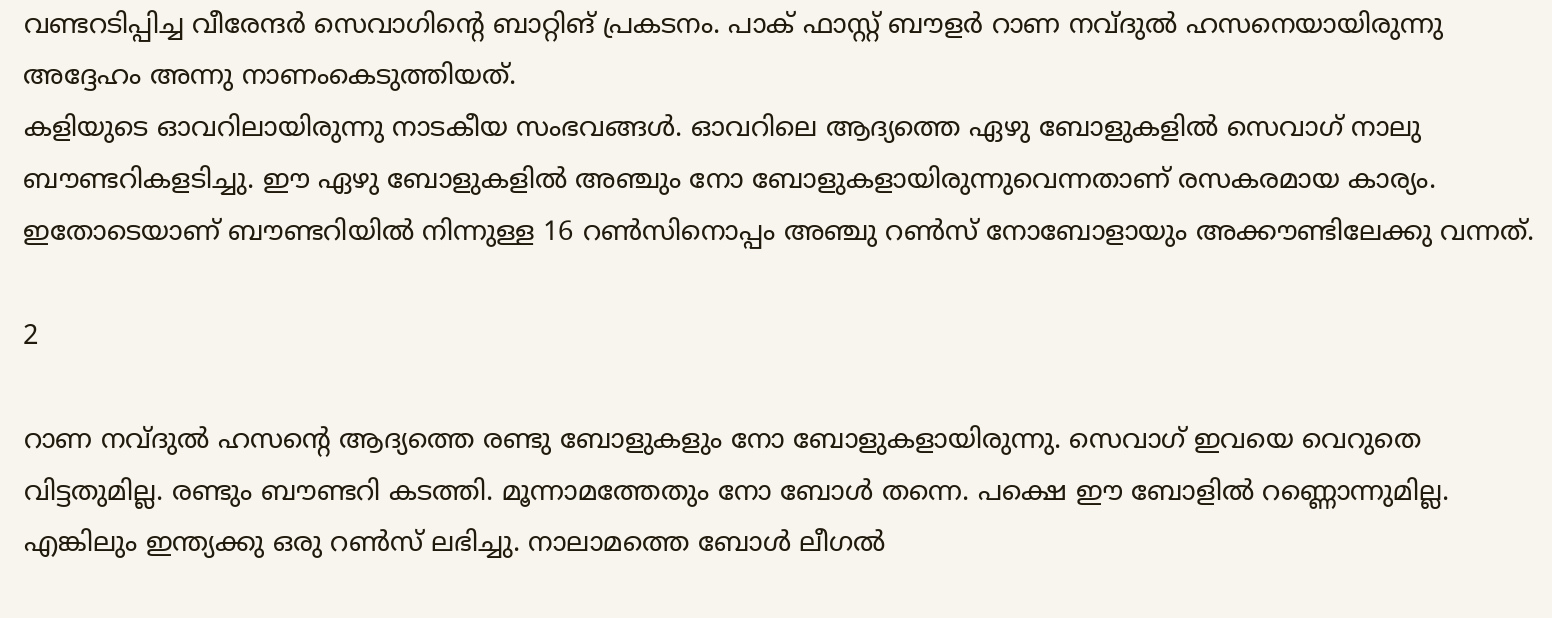വണ്ടറടിപ്പിച്ച വീരേന്ദര്‍ സെവാഗിന്റെ ബാറ്റിങ് പ്രകടനം. പാക് ഫാസ്റ്റ് ബൗളര്‍ റാണ നവ്ദുല്‍ ഹസനെയായിരുന്നു അദ്ദേഹം അന്നു നാണംകെടുത്തിയത്.
കളിയുടെ ഓവറിലായിരുന്നു നാടകീയ സംഭവങ്ങള്‍. ഓവറിലെ ആദ്യത്തെ ഏഴു ബോളുകളില്‍ സെവാഗ് നാലു ബൗണ്ടറികളടിച്ചു. ഈ ഏഴു ബോളുകളില്‍ അഞ്ചും നോ ബോളുകളായിരുന്നുവെന്നതാണ് രസകരമായ കാര്യം. ഇതോടെയാണ് ബൗണ്ടറിയില്‍ നിന്നുള്ള 16 റണ്‍സിനൊപ്പം അഞ്ചു റണ്‍സ് നോബോളായും അക്കൗണ്ടിലേക്കു വന്നത്.

2

റാണ നവ്ദുല്‍ ഹസന്റെ ആദ്യത്തെ രണ്ടു ബോളുകളും നോ ബോളുകളായിരുന്നു. സെവാഗ് ഇവയെ വെറുതെ വിട്ടതുമില്ല. രണ്ടും ബൗണ്ടറി കടത്തി. മൂന്നാമത്തേതും നോ ബോള്‍ തന്നെ. പക്ഷെ ഈ ബോളില്‍ റണ്ണൊന്നുമില്ല. എങ്കിലും ഇന്ത്യക്കു ഒരു റണ്‍സ് ലഭിച്ചു. നാലാമത്തെ ബോള്‍ ലീഗല്‍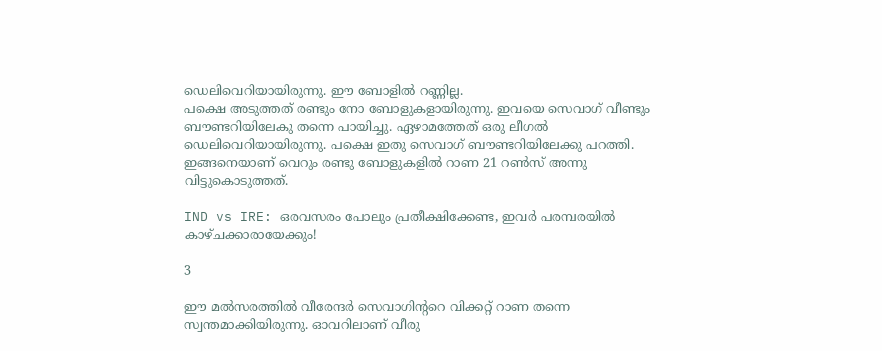ഡെലിവെറിയായിരുന്നു. ഈ ബോളില്‍ റണ്ണില്ല.
പക്ഷെ അടുത്തത് രണ്ടും നോ ബോളുകളായിരുന്നു. ഇവയെ സെവാഗ് വീണ്ടും ബൗണ്ടറിയിലേകു തന്നെ പായിച്ചു. ഏഴാമത്തേത് ഒരു ലീഗല്‍ ഡെലിവെറിയായിരുന്നു. പക്ഷെ ഇതു സെവാഗ് ബൗണ്ടറിയിലേക്കു പറത്തി. ഇങ്ങനെയാണ് വെറും രണ്ടു ബോളുകളില്‍ റാണ 21 റണ്‍സ് അന്നു വിട്ടുകൊടുത്തത്.

IND vs IRE: ഒരവസരം പോലും പ്രതീക്ഷിക്കേണ്ട, ഇവര്‍ പരമ്പരയില്‍ കാഴ്ചക്കാരായേക്കും!

3

ഈ മല്‍സരത്തില്‍ വീരേന്ദര്‍ സെവാഗിന്ററെ വിക്കറ്റ് റാണ തന്നെ സ്വന്തമാക്കിയിരുന്നു. ഓവറിലാണ് വീരു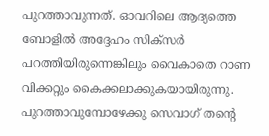പുറത്താവുന്നത്. ഓവറിലെ ആദ്യത്തെ ബോളില്‍ അദ്ദേഹം സിക്‌സര്‍ പറത്തിയിരുന്നെങ്കിലും വൈകാതെ റാണ വിക്കറ്റും കൈക്കലാക്കുകയായിരുന്നു. പുറത്താവുമ്പോഴേക്കു സെവാഗ് തന്റെ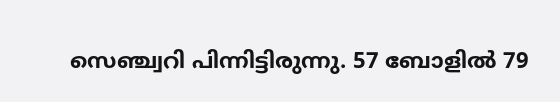സെഞ്ച്വറി പിന്നിട്ടിരുന്നു. 57 ബോളില്‍ 79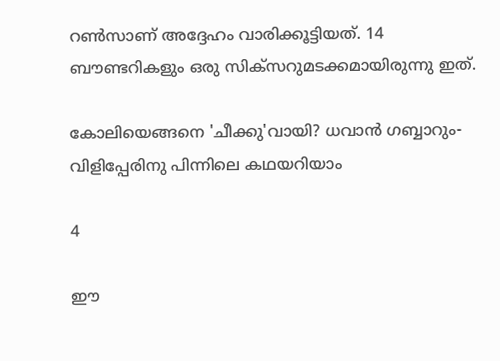റണ്‍സാണ് അദ്ദേഹം വാരിക്കൂട്ടിയത്. 14 ബൗണ്ടറികളും ഒരു സിക്‌സറുമടക്കമായിരുന്നു ഇത്.

കോലിയെങ്ങനെ 'ചീക്കു'വായി? ധവാന്‍ ഗബ്ബാറും- വിളിപ്പേരിനു പിന്നിലെ കഥയറിയാം

4

ഈ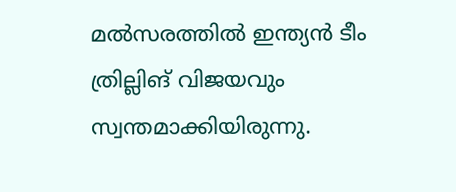മല്‍സരത്തില്‍ ഇന്ത്യന്‍ ടീം ത്രില്ലിങ് വിജയവും സ്വന്തമാക്കിയിരുന്നു.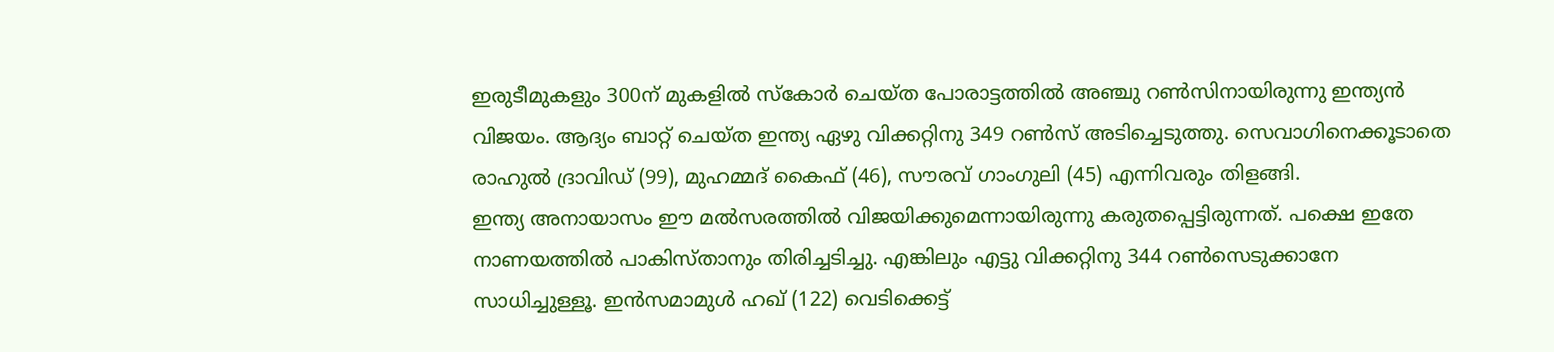ഇരുടീമുകളും 300ന് മുകളില്‍ സ്‌കോര്‍ ചെയ്ത പോരാട്ടത്തില്‍ അഞ്ചു റണ്‍സിനായിരുന്നു ഇന്ത്യന്‍ വിജയം. ആദ്യം ബാറ്റ് ചെയ്ത ഇന്ത്യ ഏഴു വിക്കറ്റിനു 349 റണ്‍സ് അടിച്ചെടുത്തു. സെവാഗിനെക്കൂടാതെ രാഹുല്‍ ദ്രാവിഡ് (99), മുഹമ്മദ് കൈഫ് (46), സൗരവ് ഗാംഗുലി (45) എന്നിവരും തിളങ്ങി.
ഇന്ത്യ അനായാസം ഈ മല്‍സരത്തില്‍ വിജയിക്കുമെന്നായിരുന്നു കരുതപ്പെട്ടിരുന്നത്. പക്ഷെ ഇതേ നാണയത്തില്‍ പാകിസ്താനും തിരിച്ചടിച്ചു. എങ്കിലും എട്ടു വിക്കറ്റിനു 344 റണ്‍സെടുക്കാനേ സാധിച്ചുള്ളൂ. ഇന്‍സമാമുള്‍ ഹഖ് (122) വെടിക്കെട്ട്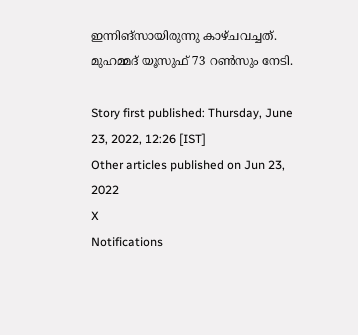ഇന്നിങ്‌സായിരുന്നു കാഴ്ചവച്ചത്. മുഹമ്മദ് യൂസുഫ് 73 റണ്‍സും നേടി.

Story first published: Thursday, June 23, 2022, 12:26 [IST]
Other articles published on Jun 23, 2022
X
Notifications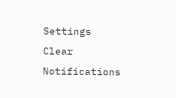Settings
Clear Notifications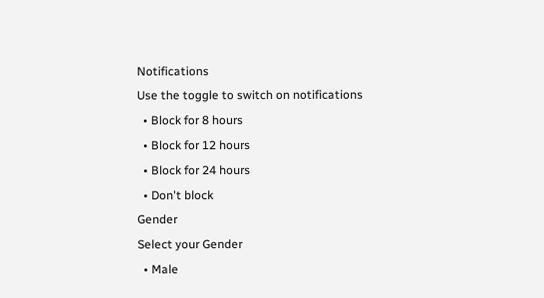Notifications
Use the toggle to switch on notifications
  • Block for 8 hours
  • Block for 12 hours
  • Block for 24 hours
  • Don't block
Gender
Select your Gender
  • Male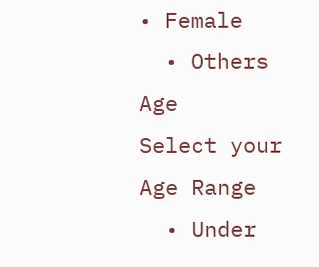• Female
  • Others
Age
Select your Age Range
  • Under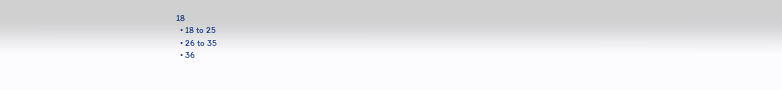18
  • 18 to 25
  • 26 to 35
  • 36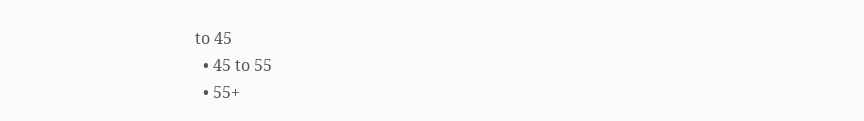to 45
  • 45 to 55
  • 55+